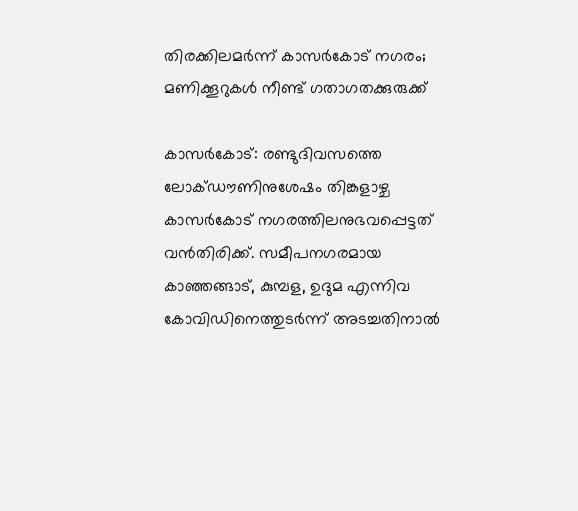തിരക്കിലമർന്ന് കാസർകോട് നഗരം; മണിക്കൂറുകൾ നീണ്ട് ഗതാഗതക്കുരുക്ക്

കാസർകോട്: രണ്ടുദിവസത്തെ ലോക്ഡൗണിനുശേഷം തിങ്കളാഴ്ച കാസർകോട് നഗരത്തിലനുഭവപ്പെട്ടത് വൻതിരിക്ക്. സമീപനഗരമായ കാഞ്ഞങ്ങാട്, കുമ്പള, ഉദുമ എന്നിവ കോവിഡിനെത്തുടർന്ന് അടച്ചതിനാൽ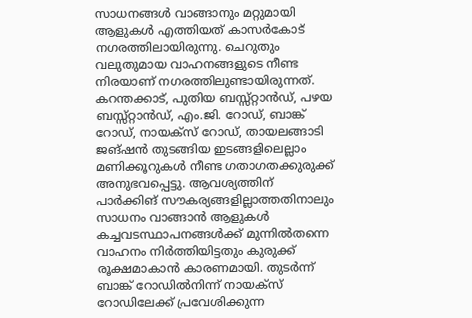സാധനങ്ങൾ വാങ്ങാനും മറ്റുമായി ആളുകൾ എത്തിയത് കാസർകോട് നഗരത്തിലായിരുന്നു. ചെറുതും വലുതുമായ വാഹനങ്ങളുടെ നീണ്ട നിരയാണ് നഗരത്തിലുണ്ടായിരുന്നത്. കറന്തക്കാട്, പുതിയ ബസ്സ്റ്റാൻഡ്, പഴയ ബസ്സ്റ്റാൻഡ്, എം.ജി. റോഡ്, ബാങ്ക് റോഡ്, നായക്സ് റോഡ്, തായലങ്ങാടി ജങ്ഷൻ തുടങ്ങിയ ഇടങ്ങളിലെല്ലാം മണിക്കൂറുകൾ നീണ്ട ഗതാഗതക്കുരുക്ക് അനുഭവപ്പെട്ടു. ആവശ്യത്തിന് പാർക്കിങ് സൗകര്യങ്ങളില്ലാത്തതിനാലും സാധനം വാങ്ങാൻ ആളുകൾ കച്ചവടസ്ഥാപനങ്ങൾക്ക് മുന്നിൽതന്നെ വാഹനം നിർത്തിയിട്ടതും കുരുക്ക് രൂക്ഷമാകാൻ കാരണമായി. തുടർന്ന് ബാങ്ക് റോഡിൽനിന്ന് നായക്സ് റോഡിലേക്ക് പ്രവേശിക്കുന്ന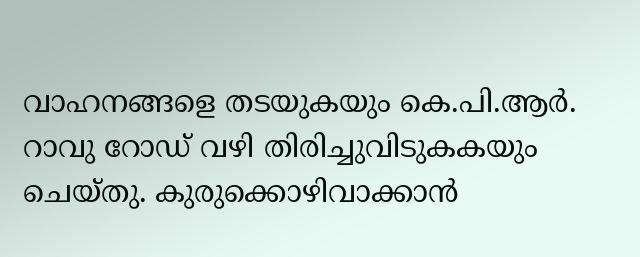വാഹനങ്ങളെ തടയുകയും കെ.പി.ആർ. റാവു റോഡ് വഴി തിരിച്ചുവിടുകകയും ചെയ്തു. കുരുക്കൊഴിവാക്കാൻ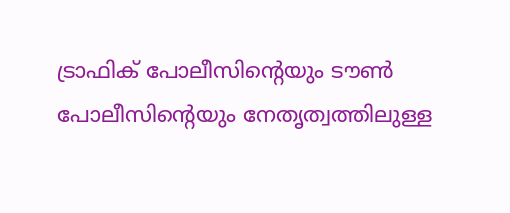ട്രാഫിക് പോലീസിന്റെയും ടൗൺ പോലീസിന്റെയും നേതൃത്വത്തിലുള്ള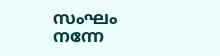സംഘം നന്നേ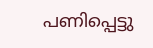പണിപ്പെട്ടു